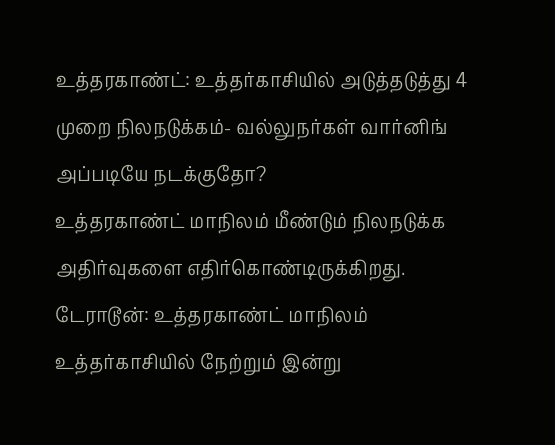உத்தரகாண்ட்: உத்தர்காசியில் அடுத்தடுத்து 4 முறை நிலநடுக்கம்- வல்லுநர்கள் வார்னிங் அப்படியே நடக்குதோ?
உத்தரகாண்ட் மாநிலம் மீண்டும் நிலநடுக்க அதிர்வுகளை எதிர்கொண்டிருக்கிறது.
டேராடூன்: உத்தரகாண்ட் மாநிலம் உத்தர்காசியில் நேற்றும் இன்று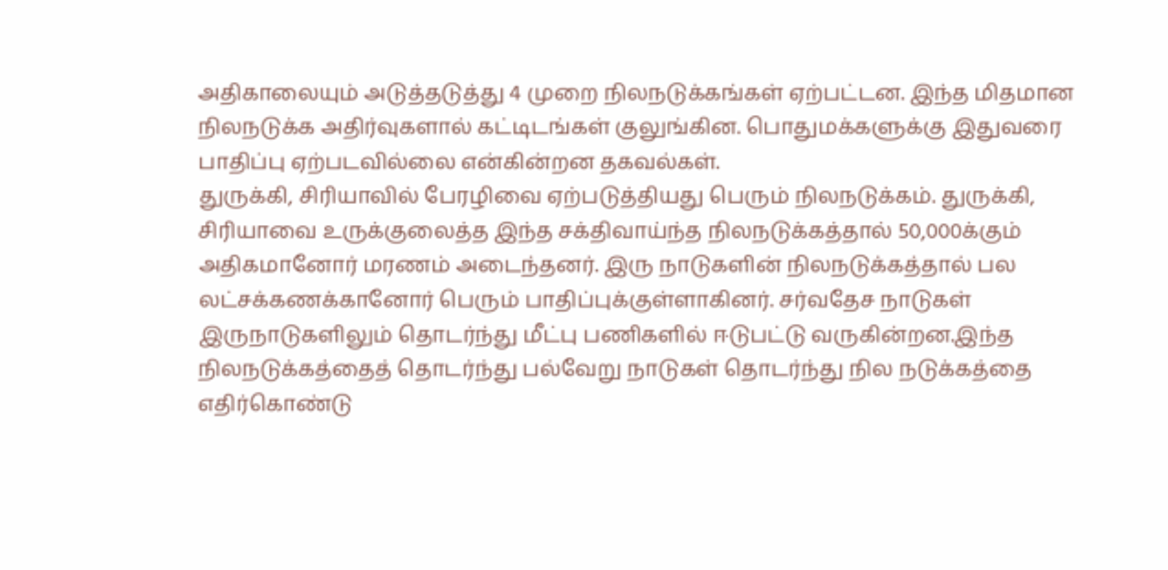அதிகாலையும் அடுத்தடுத்து 4 முறை நிலநடுக்கங்கள் ஏற்பட்டன. இந்த மிதமான நிலநடுக்க அதிர்வுகளால் கட்டிடங்கள் குலுங்கின. பொதுமக்களுக்கு இதுவரை பாதிப்பு ஏற்படவில்லை என்கின்றன தகவல்கள்.
துருக்கி, சிரியாவில் பேரழிவை ஏற்படுத்தியது பெரும் நிலநடுக்கம். துருக்கி, சிரியாவை உருக்குலைத்த இந்த சக்திவாய்ந்த நிலநடுக்கத்தால் 50,000க்கும் அதிகமானோர் மரணம் அடைந்தனர். இரு நாடுகளின் நிலநடுக்கத்தால் பல லட்சக்கணக்கானோர் பெரும் பாதிப்புக்குள்ளாகினர். சர்வதேச நாடுகள் இருநாடுகளிலும் தொடர்ந்து மீட்பு பணிகளில் ஈடுபட்டு வருகின்றன.இந்த நிலநடுக்கத்தைத் தொடர்ந்து பல்வேறு நாடுகள் தொடர்ந்து நில நடுக்கத்தை எதிர்கொண்டு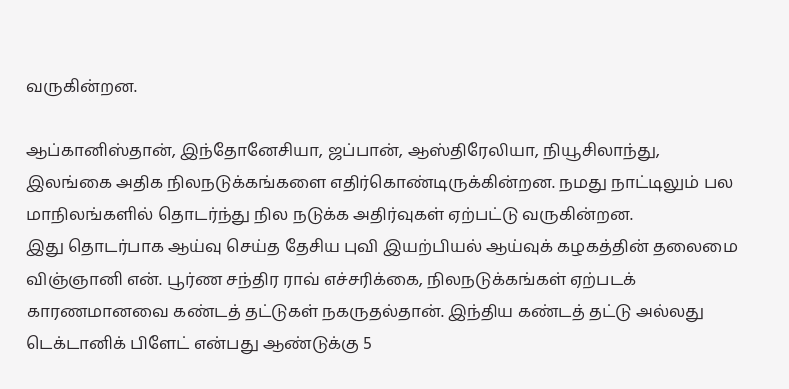வருகின்றன.

ஆப்கானிஸ்தான், இந்தோனேசியா, ஜப்பான், ஆஸ்திரேலியா, நியூசிலாந்து, இலங்கை அதிக நிலநடுக்கங்களை எதிர்கொண்டிருக்கின்றன. நமது நாட்டிலும் பல மாநிலங்களில் தொடர்ந்து நில நடுக்க அதிர்வுகள் ஏற்பட்டு வருகின்றன.
இது தொடர்பாக ஆய்வு செய்த தேசிய புவி இயற்பியல் ஆய்வுக் கழகத்தின் தலைமை விஞ்ஞானி என். பூர்ண சந்திர ராவ் எச்சரிக்கை, நிலநடுக்கங்கள் ஏற்படக் காரணமானவை கண்டத் தட்டுகள் நகருதல்தான். இந்திய கண்டத் தட்டு அல்லது டெக்டானிக் பிளேட் என்பது ஆண்டுக்கு 5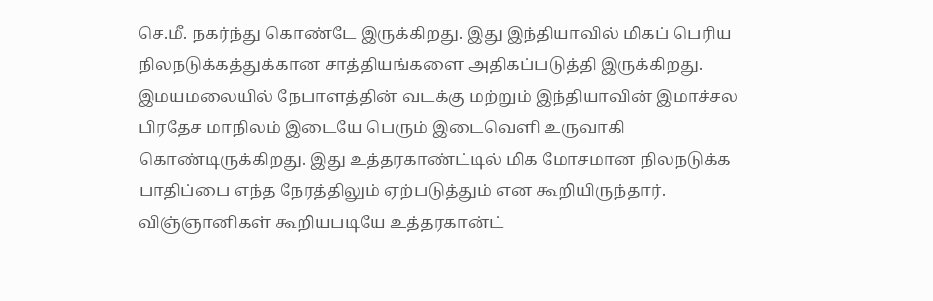செ.மீ. நகர்ந்து கொண்டே இருக்கிறது. இது இந்தியாவில் மிகப் பெரிய நிலநடுக்கத்துக்கான சாத்தியங்களை அதிகப்படுத்தி இருக்கிறது. இமயமலையில் நேபாளத்தின் வடக்கு மற்றும் இந்தியாவின் இமாச்சல பிரதேச மாநிலம் இடையே பெரும் இடைவெளி உருவாகி கொண்டிருக்கிறது. இது உத்தரகாண்ட்டில் மிக மோசமான நிலநடுக்க பாதிப்பை எந்த நேரத்திலும் ஏற்படுத்தும் என கூறியிருந்தார்.
விஞ்ஞானிகள் கூறியபடியே உத்தரகான்ட்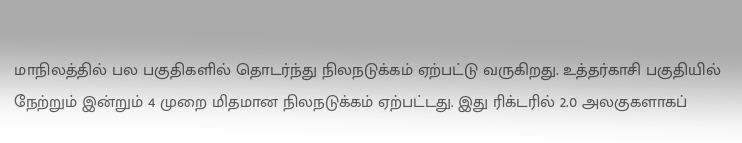மாநிலத்தில் பல பகுதிகளில் தொடர்ந்து நிலநடுக்கம் ஏற்பட்டு வருகிறது. உத்தர்காசி பகுதியில் நேற்றும் இன்றும் 4 முறை மிதமான நிலநடுக்கம் ஏற்பட்டது. இது ரிக்டரில் 2.0 அலகுகளாகப்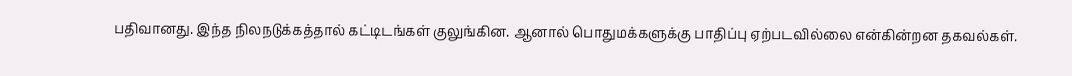பதிவானது. இந்த நிலநடுக்கத்தால் கட்டிடங்கள் குலுங்கின. ஆனால் பொதுமக்களுக்கு பாதிப்பு ஏற்படவில்லை என்கின்றன தகவல்கள்.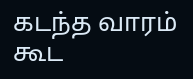கடந்த வாரம் கூட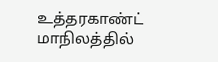உத்தரகாண்ட் மாநிலத்தில்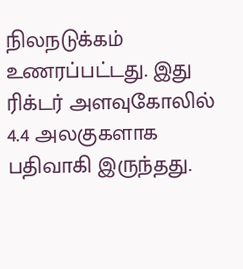நிலநடுக்கம் உணரப்பட்டது. இது ரிக்டர் அளவுகோலில் 4.4 அலகுகளாக பதிவாகி இருந்தது.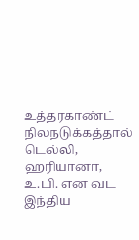உத்தரகாண்ட் நிலநடுக்கத்தால் டெல்லி, ஹரியானா, உ.பி. என வட இந்திய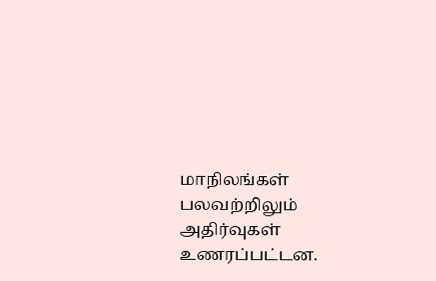மாநிலங்கள் பலவற்றிலும் அதிர்வுகள் உணரப்பட்டன.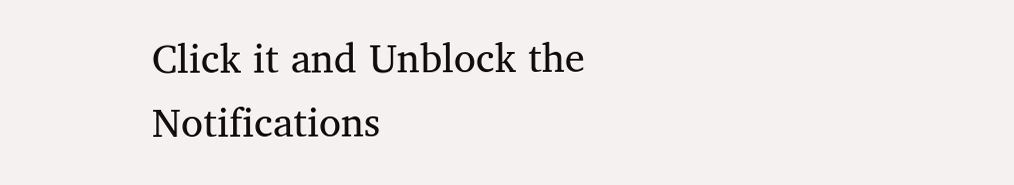Click it and Unblock the Notifications